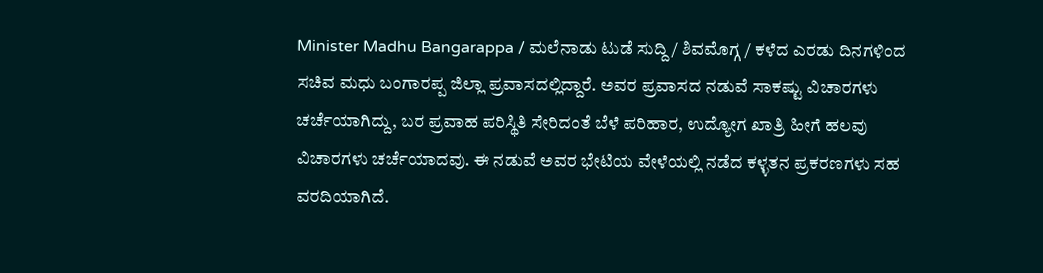Minister Madhu Bangarappa / ಮಲೆನಾಡು ಟುಡೆ ಸುದ್ದಿ / ಶಿವಮೊಗ್ಗ / ಕಳೆದ ಎರಡು ದಿನಗಳಿಂದ ಸಚಿವ ಮಧು ಬಂಗಾರಪ್ಪ ಜಿಲ್ಲಾ ಪ್ರವಾಸದಲ್ಲಿದ್ದಾರೆ. ಅವರ ಪ್ರವಾಸದ ನಡುವೆ ಸಾಕಷ್ಟು ವಿಚಾರಗಳು ಚರ್ಚೆಯಾಗಿದ್ದು, ಬರ ಪ್ರವಾಹ ಪರಿಸ್ಥಿತಿ ಸೇರಿದಂತೆ ಬೆಳೆ ಪರಿಹಾರ, ಉದ್ಯೋಗ ಖಾತ್ರಿ ಹೀಗೆ ಹಲವು ವಿಚಾರಗಳು ಚರ್ಚೆಯಾದವು. ಈ ನಡುವೆ ಅವರ ಭೇಟಿಯ ವೇಳೆಯಲ್ಲಿ ನಡೆದ ಕಳ್ಳತನ ಪ್ರಕರಣಗಳು ಸಹ ವರದಿಯಾಗಿದೆ.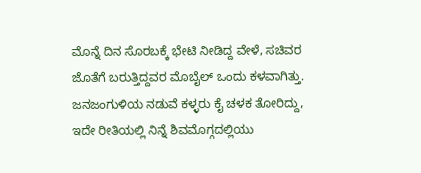ಮೊನ್ನೆ ದಿನ ಸೊರಬಕ್ಕೆ ಭೇಟಿ ನೀಡಿದ್ದ ವೇಳೆ, ಸಚಿವರ ಜೊತೆಗೆ ಬರುತ್ತಿದ್ದವರ ಮೊಬೈಲ್ ಒಂದು ಕಳವಾಗಿತ್ತು. ಜನಜಂಗುಳಿಯ ನಡುವೆ ಕಳ್ಳರು ಕೈ ಚಳಕ ತೋರಿದ್ದು, ಇದೇ ರೀತಿಯಲ್ಲಿ ನಿನ್ನೆ ಶಿವಮೊಗ್ಗದಲ್ಲಿಯು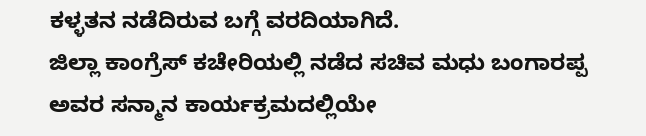ಕಳ್ಳತನ ನಡೆದಿರುವ ಬಗ್ಗೆ ವರದಿಯಾಗಿದೆ.
ಜಿಲ್ಲಾ ಕಾಂಗ್ರೆಸ್ ಕಚೇರಿಯಲ್ಲಿ ನಡೆದ ಸಚಿವ ಮಧು ಬಂಗಾರಪ್ಪ ಅವರ ಸನ್ಮಾನ ಕಾರ್ಯಕ್ರಮದಲ್ಲಿಯೇ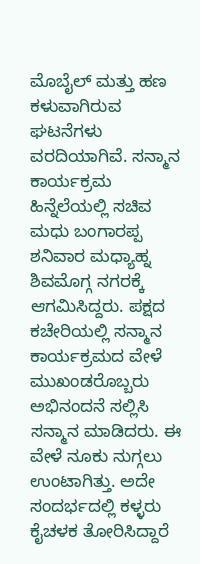ಮೊಬೈಲ್ ಮತ್ತು ಹಣ ಕಳುವಾಗಿರುವ ಘಟನೆಗಳು ವರದಿಯಾಗಿವೆ. ಸನ್ಮಾನ ಕಾರ್ಯಕ್ರಮ ಹಿನ್ನೆಲೆಯಲ್ಲಿ ಸಚಿವ ಮಧು ಬಂಗಾರಪ್ಪ ಶನಿವಾರ ಮಧ್ಯಾಹ್ನ ಶಿವಮೊಗ್ಗ ನಗರಕ್ಕೆ ಆಗಮಿಸಿದ್ದರು. ಪಕ್ಷದ ಕಚೇರಿಯಲ್ಲಿ ಸನ್ಮಾನ ಕಾರ್ಯಕ್ರಮದ ವೇಳೆ ಮುಖಂಡರೊಬ್ಬರು ಅಭಿನಂದನೆ ಸಲ್ಲಿಸಿ ಸನ್ಮಾನ ಮಾಡಿದರು. ಈ ವೇಳೆ ನೂಕು ನುಗ್ಗಲು ಉಂಟಾಗಿತ್ತು. ಅದೇ ಸಂದರ್ಭದಲ್ಲಿ ಕಳ್ಳರು ಕೈಚಳಕ ತೋರಿಸಿದ್ದಾರೆ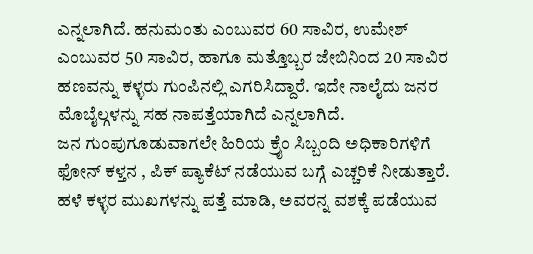ಎನ್ನಲಾಗಿದೆ. ಹನುಮಂತು ಎಂಬುವರ 60 ಸಾವಿರ, ಉಮೇಶ್ ಎಂಬುವರ 50 ಸಾವಿರ, ಹಾಗೂ ಮತ್ತೊಬ್ಬರ ಜೇಬಿನಿಂದ 20 ಸಾವಿರ ಹಣವನ್ನು ಕಳ್ಳರು ಗುಂಪಿನಲ್ಲಿ ಎಗರಿಸಿದ್ದಾರೆ. ಇದೇ ನಾಲೈದು ಜನರ ಮೊಬೈಲ್ಗಳನ್ನು ಸಹ ನಾಪತ್ತೆಯಾಗಿದೆ ಎನ್ನಲಾಗಿದೆ.
ಜನ ಗುಂಪುಗೂಡುವಾಗಲೇ ಹಿರಿಯ ಕ್ರೈಂ ಸಿಬ್ಬಂದಿ ಅಧಿಕಾರಿಗಳಿಗೆ ಫೋನ್ ಕಳ್ತನ , ಪಿಕ್ ಪ್ಯಾಕೆಟ್ ನಡೆಯುವ ಬಗ್ಗೆ ಎಚ್ಚರಿಕೆ ನೀಡುತ್ತಾರೆ. ಹಳೆ ಕಳ್ಳರ ಮುಖಗಳನ್ನು ಪತ್ತೆ ಮಾಡಿ, ಅವರನ್ನ ವಶಕ್ಕೆ ಪಡೆಯುವ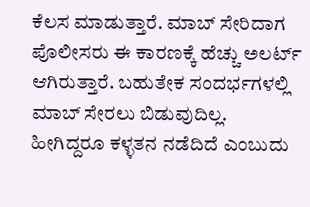ಕೆಲಸ ಮಾಡುತ್ತಾರೆ. ಮಾಬ್ ಸೇರಿದಾಗ ಪೊಲೀಸರು ಈ ಕಾರಣಕ್ಕೆ ಹೆಚ್ಚು ಅಲರ್ಟ್ ಆಗಿರುತ್ತಾರೆ. ಬಹುತೇಕ ಸಂದರ್ಭಗಳಲ್ಲಿ ಮಾಬ್ ಸೇರಲು ಬಿಡುವುದಿಲ್ಲ. ಹೀಗಿದ್ದರೂ ಕಳ್ಳತನ ನಡೆದಿದೆ ಎಂಬುದು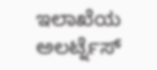ಇಲಾಖೆಯ ಅಲರ್ಟ್ನೆಸ್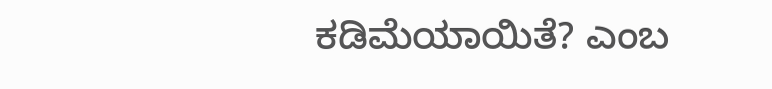ಕಡಿಮೆಯಾಯಿತೆ? ಎಂಬ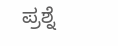ಪ್ರಶ್ನೆ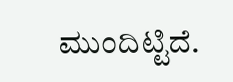ಮುಂದಿಟ್ಟಿದೆ.